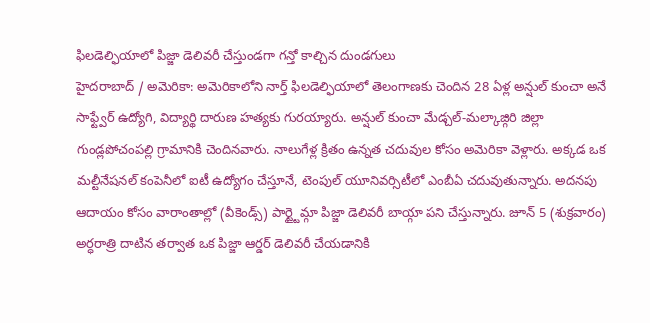ఫిలడెల్ఫియాలో పిజ్జా డెలివరీ చేస్తుండగా గన్తో కాల్చిన దుండగులు
హైదరాబాద్ / అమెరికా: అమెరికాలోని నార్త్ ఫిలడెల్ఫియాలో తెలంగాణకు చెందిన 28 ఏళ్ల అన్షుల్ కుంచా అనే సాఫ్ట్వేర్ ఉద్యోగి, విద్యార్థి దారుణ హత్యకు గురయ్యారు. అన్షుల్ కుంచా మేడ్చల్-మల్కాజ్గిరి జిల్లా గుండ్లపోచంపల్లి గ్రామానికి చెందినవారు. నాలుగేళ్ల క్రితం ఉన్నత చదువుల కోసం అమెరికా వెళ్లారు. అక్కడ ఒక మల్టీనేషనల్ కంపెనీలో ఐటీ ఉద్యోగం చేస్తూనే, టెంపుల్ యూనివర్సిటీలో ఎంబీఏ చదువుతున్నారు. అదనపు ఆదాయం కోసం వారాంతాల్లో (వీకెండ్స్) పార్ట్టైమ్గా పిజ్జా డెలివరీ బాయ్గా పని చేస్తున్నారు. జూన్ 5 (శుక్రవారం) అర్ధరాత్రి దాటిన తర్వాత ఒక పిజ్జా ఆర్డర్ డెలివరీ చేయడానికి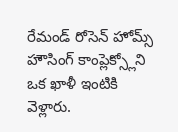రేమండ్ రోసెన్ హోమ్స్ హౌసింగ్ కాంప్లెక్స్లోని ఒక ఖాళీ ఇంటికి వెళ్లారు.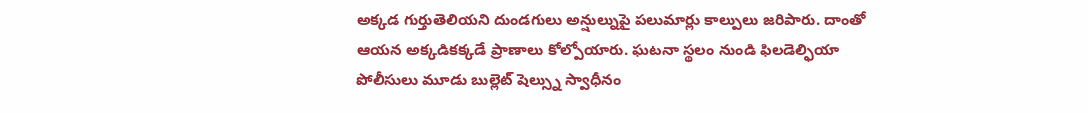అక్కడ గుర్తుతెలియని దుండగులు అన్షుల్నుపై పలుమార్లు కాల్పులు జరిపారు. దాంతో ఆయన అక్కడికక్కడే ప్రాణాలు కోల్పోయారు. ఘటనా స్థలం నుండి ఫిలడెల్ఫియా పోలీసులు మూడు బుల్లెట్ షెల్స్ను స్వాధీనం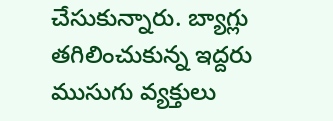చేసుకున్నారు. బ్యాగ్లు తగిలించుకున్న ఇద్దరు ముసుగు వ్యక్తులు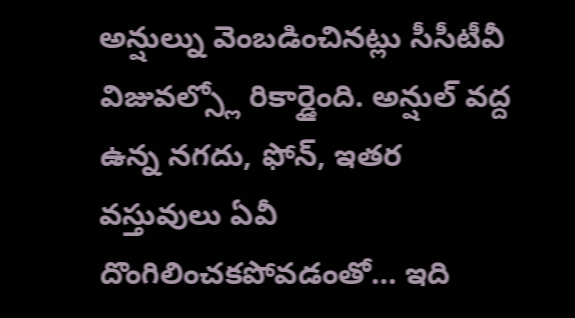అన్షుల్ను వెంబడించినట్లు సీసీటీవీ విజువల్స్లో రికార్డైంది. అన్షుల్ వద్ద ఉన్న నగదు, ఫోన్, ఇతర వస్తువులు ఏవీ దొంగిలించకపోవడంతో… ఇది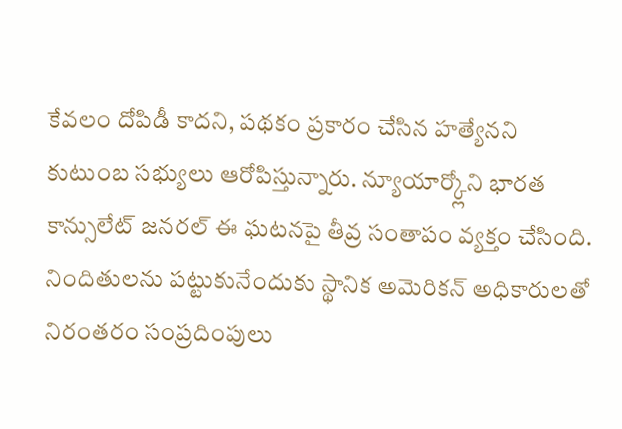కేవలం దోపిడీ కాదని, పథకం ప్రకారం చేసిన హత్యేనని కుటుంబ సభ్యులు ఆరోపిస్తున్నారు. న్యూయార్క్లోని భారత కాన్సులేట్ జనరల్ ఈ ఘటనపై తీవ్ర సంతాపం వ్యక్తం చేసింది. నిందితులను పట్టుకునేందుకు స్థానిక అమెరికన్ అధికారులతో నిరంతరం సంప్రదింపులు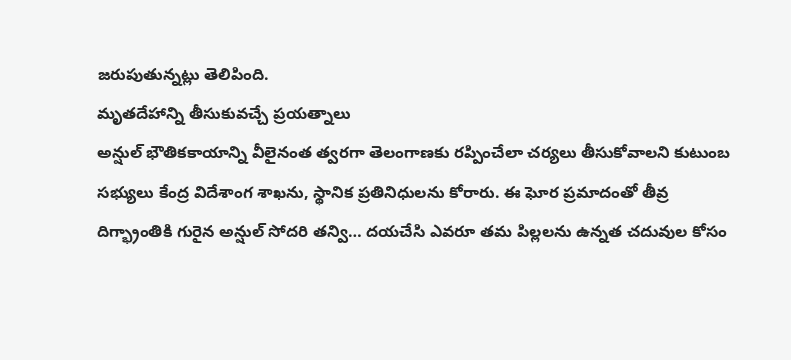జరుపుతున్నట్లు తెలిపింది.
మృతదేహాన్ని తీసుకువచ్చే ప్రయత్నాలు
అన్షుల్ భౌతికకాయాన్ని వీలైనంత త్వరగా తెలంగాణకు రప్పించేలా చర్యలు తీసుకోవాలని కుటుంబ సభ్యులు కేంద్ర విదేశాంగ శాఖను, స్థానిక ప్రతినిధులను కోరారు. ఈ ఘోర ప్రమాదంతో తీవ్ర దిగ్భ్రాంతికి గురైన అన్షుల్ సోదరి తన్వి… దయచేసి ఎవరూ తమ పిల్లలను ఉన్నత చదువుల కోసం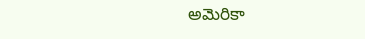అమెరికా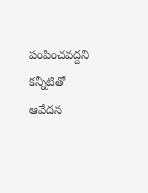పంపించవద్దని కన్నీటితో ఆవేదన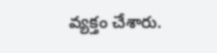వ్యక్తం చేశారు.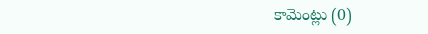కామెంట్లు (0)